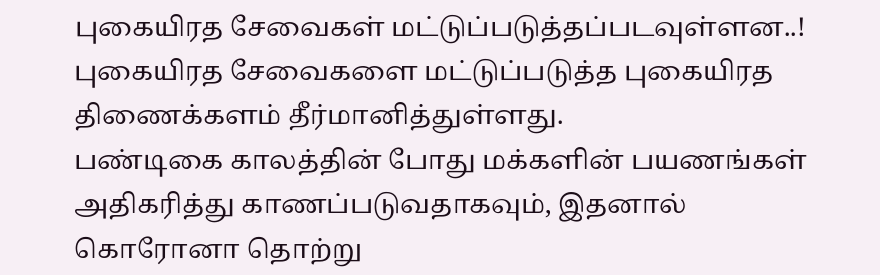புகையிரத சேவைகள் மட்டுப்படுத்தப்படவுள்ளன..!
புகையிரத சேவைகளை மட்டுப்படுத்த புகையிரத திணைக்களம் தீர்மானித்துள்ளது.
பண்டிகை காலத்தின் போது மக்களின் பயணங்கள் அதிகரித்து காணப்படுவதாகவும், இதனால் கொரோனா தொற்று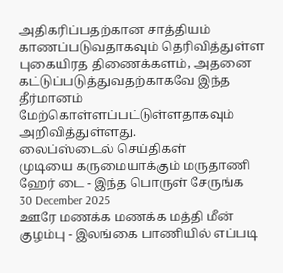அதிகரிப்பதற்கான சாத்தியம் காணப்படுவதாகவும் தெரிவித்துள்ள புகையிரத திணைக்களம், அதனை கட்டுப்படுத்துவதற்காகவே இந்த தீர்மானம் மேற்கொள்ளப்பட்டுள்ளதாகவும் அறிவித்துள்ளது.
லைப்ஸ்டைல் செய்திகள்
முடியை கருமையாக்கும் மருதாணி ஹேர் டை - இந்த பொருள் சேருங்க
30 December 2025
ஊரே மணக்க மணக்க மத்தி மீன் குழம்பு - இலங்கை பாணியில் எப்படி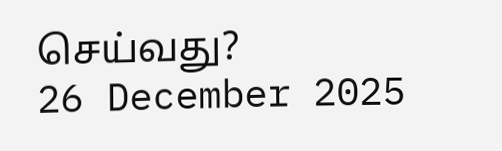செய்வது?
26 December 2025